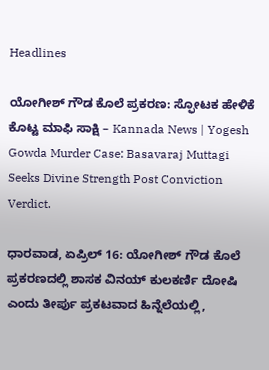Headlines

ಯೋಗೀಶ್ ಗೌಡ ಕೊಲೆ ಪ್ರಕರಣ: ಸ್ಫೋಟಕ ಹೇಳಿಕೆ ಕೊಟ್ಟ ಮಾಫಿ ಸಾಕ್ಷಿ – Kannada News | Yogesh Gowda Murder Case: Basavaraj Muttagi Seeks Divine Strength Post Conviction Verdict.

ಧಾರವಾಡ, ಏಪ್ರಿಲ್ 16: ಯೋಗೀಶ್ ಗೌಡ ಕೊಲೆ ಪ್ರಕರಣದಲ್ಲಿ ಶಾಸಕ ವಿನಯ್ ಕುಲಕರ್ಣಿ ದೋಷಿ ಎಂದು ತೀರ್ಪು ಪ್ರಕಟವಾದ ಹಿನ್ನೆಲೆಯಲ್ಲಿ,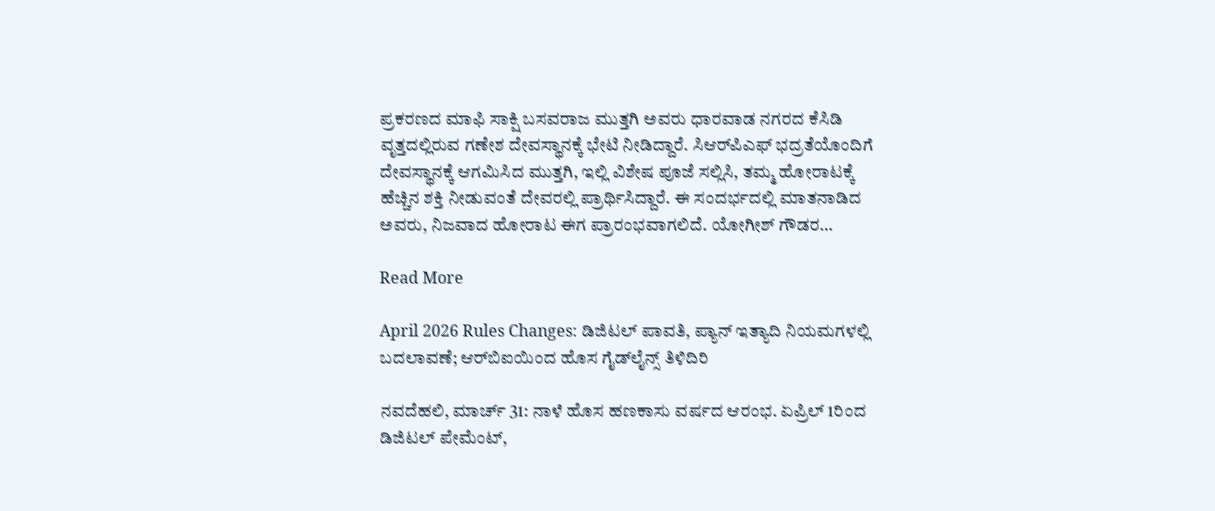ಪ್ರಕರಣದ ಮಾಫಿ ಸಾಕ್ಷಿ ಬಸವರಾಜ ಮುತ್ತಗಿ ಅವರು ಧಾರವಾಡ ನಗರದ ಕೆಸಿಡಿ ವೃತ್ತದಲ್ಲಿರುವ ಗಣೇಶ ದೇವಸ್ಥಾನಕ್ಕೆ ಭೇಟಿ ನೀಡಿದ್ದಾರೆ. ಸಿಆರ್‌ಪಿಎಫ್ ಭದ್ರತೆಯೊಂದಿಗೆ ದೇವಸ್ಥಾನಕ್ಕೆ ಆಗಮಿಸಿದ ಮುತ್ತಗಿ, ಇಲ್ಲಿ ವಿಶೇಷ ಪೂಜೆ ಸಲ್ಲಿಸಿ, ತಮ್ಮ ಹೋರಾಟಕ್ಕೆ ಹೆಚ್ಚಿನ ಶಕ್ತಿ ನೀಡುವಂತೆ ದೇವರಲ್ಲಿ ಪ್ರಾರ್ಥಿಸಿದ್ದಾರೆ. ಈ ಸಂದರ್ಭದಲ್ಲಿ ಮಾತನಾಡಿದ ಅವರು, ನಿಜವಾದ ಹೋರಾಟ ಈಗ ಪ್ರಾರಂಭವಾಗಲಿದೆ. ಯೋಗೀಶ್ ಗೌಡರ…

Read More

April 2026 Rules Changes: ಡಿಜಿಟಲ್ ಪಾವತಿ, ಪ್ಯಾನ್ ಇತ್ಯಾದಿ ನಿಯಮಗಳಲ್ಲಿ ಬದಲಾವಣೆ; ಆರ್‌ಬಿಐಯಿಂದ ಹೊಸ ಗೈಡ್‌ಲೈನ್ಸ್ ತಿಳಿದಿರಿ

ನವದೆಹಲಿ, ಮಾರ್ಚ್ 31: ನಾಳೆ ಹೊಸ ಹಣಕಾಸು ವರ್ಷದ ಆರಂಭ. ಏಪ್ರಿಲ್ 1ರಿಂದ ಡಿಜಿಟಲ್ ಪೇಮೆಂಟ್,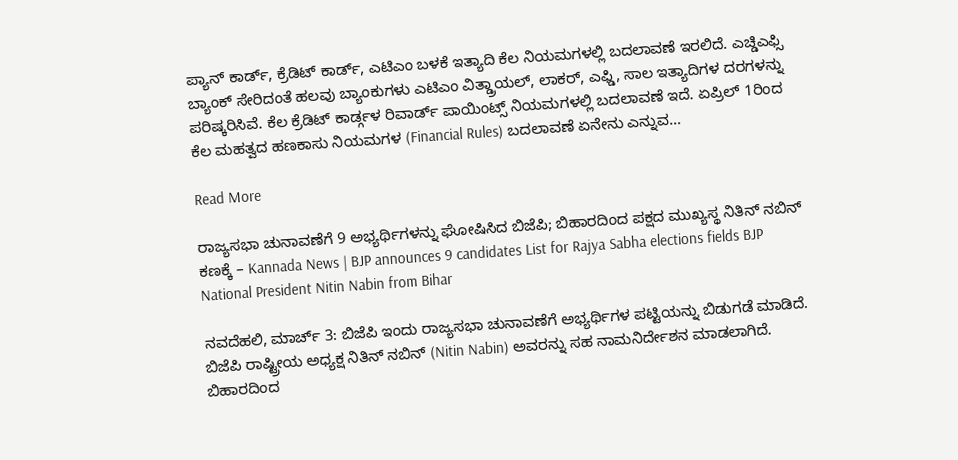ಪ್ಯಾನ್ ಕಾರ್ಡ್, ಕ್ರೆಡಿಟ್ ಕಾರ್ಡ್, ಎಟಿಎಂ ಬಳಕೆ ಇತ್ಯಾದಿ ಕೆಲ ನಿಯಮಗಳಲ್ಲಿ ಬದಲಾವಣೆ ಇರಲಿದೆ. ಎಚ್ಡಿಎಫ್ಸಿ ಬ್ಯಾಂಕ್ ಸೇರಿದಂತೆ ಹಲವು ಬ್ಯಾಂಕುಗಳು ಎಟಿಎಂ ವಿತ್ಡ್ರಾಯಲ್, ಲಾಕರ್, ಎಫ್ಡಿ, ಸಾಲ ಇತ್ಯಾದಿಗಳ ದರಗಳನ್ನು ಪರಿಷ್ಕರಿಸಿವೆ. ಕೆಲ ಕ್ರೆಡಿಟ್ ಕಾರ್ಡ್ಗಳ ರಿವಾರ್ಡ್ ಪಾಯಿಂಟ್ಸ್ ನಿಯಮಗಳಲ್ಲಿ ಬದಲಾವಣೆ ಇದೆ. ಏಪ್ರಿಲ್ 1ರಿಂದ ಕೆಲ ಮಹತ್ವದ ಹಣಕಾಸು ನಿಯಮಗಳ (Financial Rules) ಬದಲಾವಣೆ ಏನೇನು ಎನ್ನುವ…

Read More

ರಾಜ್ಯಸಭಾ ಚುನಾವಣೆಗೆ 9 ಅಭ್ಯರ್ಥಿಗಳನ್ನು ಘೋಷಿಸಿದ ಬಿಜೆಪಿ; ಬಿಹಾರದಿಂದ ಪಕ್ಷದ ಮುಖ್ಯಸ್ಥ ನಿತಿನ್ ನಬಿನ್ ಕಣಕ್ಕೆ – Kannada News | BJP announces 9 candidates List for Rajya Sabha elections fields BJP National President Nitin Nabin from Bihar

ನವದೆಹಲಿ, ಮಾರ್ಚ್ 3: ಬಿಜೆಪಿ ಇಂದು ರಾಜ್ಯಸಭಾ ಚುನಾವಣೆಗೆ ಅಭ್ಯರ್ಥಿಗಳ ಪಟ್ಟಿಯನ್ನು ಬಿಡುಗಡೆ ಮಾಡಿದೆ. ಬಿಜೆಪಿ ರಾಷ್ಟ್ರೀಯ ಅಧ್ಯಕ್ಷ ನಿತಿನ್ ನಬಿನ್ (Nitin Nabin) ಅವರನ್ನು ಸಹ ನಾಮನಿರ್ದೇಶನ ಮಾಡಲಾಗಿದೆ. ಬಿಹಾರದಿಂದ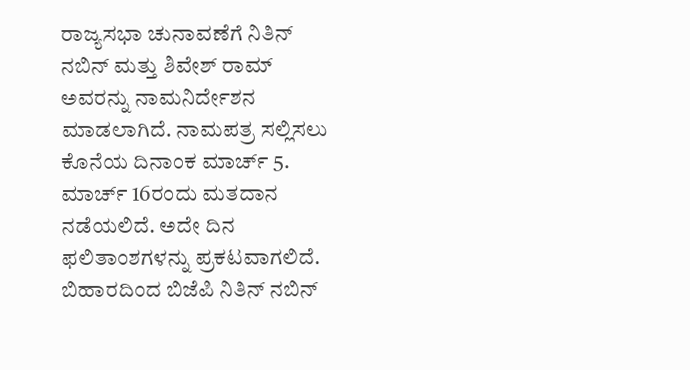ರಾಜ್ಯಸಭಾ ಚುನಾವಣೆಗೆ ನಿತಿನ್ ನಬಿನ್ ಮತ್ತು ಶಿವೇಶ್ ರಾಮ್ ಅವರನ್ನು ನಾಮನಿರ್ದೇಶನ ಮಾಡಲಾಗಿದೆ. ನಾಮಪತ್ರ ಸಲ್ಲಿಸಲು ಕೊನೆಯ ದಿನಾಂಕ ಮಾರ್ಚ್ 5. ಮಾರ್ಚ್ 16ರಂದು ಮತದಾನ ನಡೆಯಲಿದೆ. ಅದೇ ದಿನ ಫಲಿತಾಂಶಗಳನ್ನು ಪ್ರಕಟವಾಗಲಿದೆ. ಬಿಹಾರದಿಂದ ಬಿಜೆಪಿ ನಿತಿನ್ ನಬಿನ್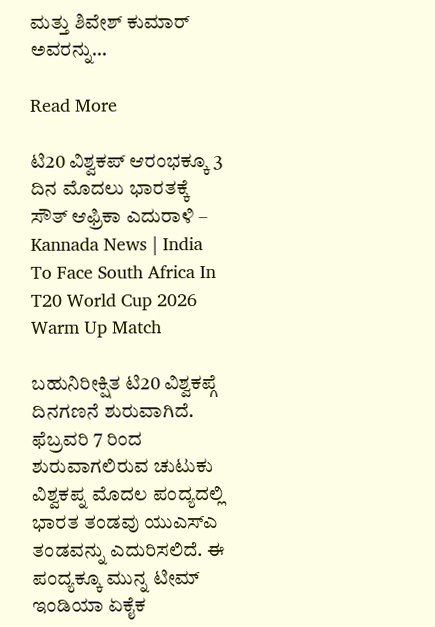ಮತ್ತು ಶಿವೇಶ್ ಕುಮಾರ್ ಅವರನ್ನು…

Read More

ಟಿ20 ವಿಶ್ವಕಪ್ ಆರಂಭಕ್ಕೂ 3 ದಿನ ಮೊದಲು ಭಾರತಕ್ಕೆ ಸೌತ್ ಆಫ್ರಿಕಾ ಎದುರಾಳಿ – Kannada News | India To Face South Africa In T20 World Cup 2026 Warm Up Match

ಬಹುನಿರೀಕ್ಷಿತ ಟಿ20 ವಿಶ್ವಕಪ್ಗೆ ದಿನಗಣನೆ ಶುರುವಾಗಿದೆ. ಫೆಬ್ರವರಿ 7 ರಿಂದ ಶುರುವಾಗಲಿರುವ ಚುಟುಕು ವಿಶ್ವಕಪ್ನ ಮೊದಲ ಪಂದ್ಯದಲ್ಲಿ ಭಾರತ ತಂಡವು ಯುಎಸ್ಎ ತಂಡವನ್ನು ಎದುರಿಸಲಿದೆ. ಈ ಪಂದ್ಯಕ್ಕೂ ಮುನ್ನ ಟೀಮ್ ಇಂಡಿಯಾ ಏಕೈಕ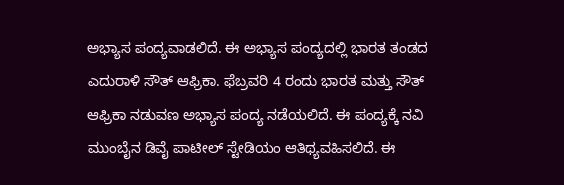ಅಭ್ಯಾಸ ಪಂದ್ಯವಾಡಲಿದೆ. ಈ ಅಭ್ಯಾಸ ಪಂದ್ಯದಲ್ಲಿ ಭಾರತ ತಂಡದ ಎದುರಾಳಿ ಸೌತ್ ಆಫ್ರಿಕಾ. ಫೆಬ್ರವರಿ 4 ರಂದು ಭಾರತ ಮತ್ತು ಸೌತ್ ಆಫ್ರಿಕಾ ನಡುವಣ ಅಭ್ಯಾಸ ಪಂದ್ಯ ನಡೆಯಲಿದೆ. ಈ ಪಂದ್ಯಕ್ಕೆ ನವಿ ಮುಂಬೈನ ಡಿವೈ ಪಾಟೀಲ್ ಸ್ಟೇಡಿಯಂ ಆತಿಥ್ಯವಹಿಸಲಿದೆ. ಈ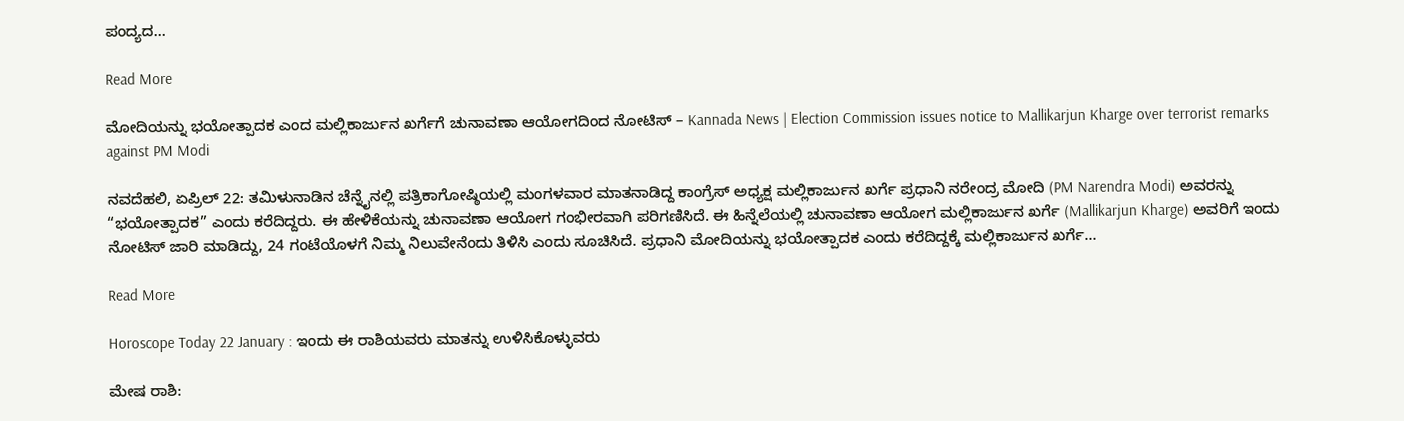ಪಂದ್ಯದ…

Read More

ಮೋದಿಯನ್ನು ಭಯೋತ್ಪಾದಕ ಎಂದ ಮಲ್ಲಿಕಾರ್ಜುನ ಖರ್ಗೆಗೆ ಚುನಾವಣಾ ಆಯೋಗದಿಂದ ನೋಟಿಸ್ – Kannada News | Election Commission issues notice to Mallikarjun Kharge over terrorist remarks against PM Modi

ನವದೆಹಲಿ, ಏಪ್ರಿಲ್ 22: ತಮಿಳುನಾಡಿನ ಚೆನ್ನೈನಲ್ಲಿ ಪತ್ರಿಕಾಗೋಷ್ಠಿಯಲ್ಲಿ ಮಂಗಳವಾರ ಮಾತನಾಡಿದ್ದ ಕಾಂಗ್ರೆಸ್ ಅಧ್ಯಕ್ಷ ಮಲ್ಲಿಕಾರ್ಜುನ ಖರ್ಗೆ ಪ್ರಧಾನಿ ನರೇಂದ್ರ ಮೋದಿ (PM Narendra Modi) ಅವರನ್ನು “ಭಯೋತ್ಪಾದಕ” ಎಂದು ಕರೆದಿದ್ದರು. ಈ ಹೇಳಿಕೆಯನ್ನು ಚುನಾವಣಾ ಆಯೋಗ ಗಂಭೀರವಾಗಿ ಪರಿಗಣಿಸಿದೆ. ಈ ಹಿನ್ನೆಲೆಯಲ್ಲಿ ಚುನಾವಣಾ ಆಯೋಗ ಮಲ್ಲಿಕಾರ್ಜುನ ಖರ್ಗೆ (Mallikarjun Kharge) ಅವರಿಗೆ ಇಂದು ನೋಟಿಸ್ ಜಾರಿ ಮಾಡಿದ್ದು, 24 ಗಂಟೆಯೊಳಗೆ ನಿಮ್ಮ ನಿಲುವೇನೆಂದು ತಿಳಿಸಿ ಎಂದು ಸೂಚಿಸಿದೆ. ಪ್ರಧಾನಿ ಮೋದಿಯನ್ನು ಭಯೋತ್ಪಾದಕ ಎಂದು ಕರೆದಿದ್ದಕ್ಕೆ ಮಲ್ಲಿಕಾರ್ಜುನ ಖರ್ಗೆ…

Read More

Horoscope Today 22 January : ಇಂದು ಈ ರಾಶಿಯವರು ಮಾತನ್ನು ಉಳಿಸಿಕೊಳ್ಳುವರು

ಮೇಷ ರಾಶಿ: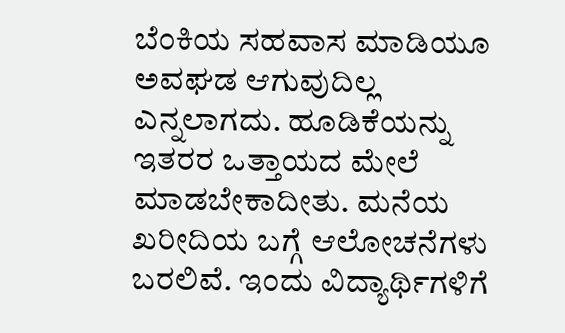ಬೆಂಕಿಯ ಸಹವಾಸ ಮಾಡಿಯೂ ಅವಘಡ ಆಗುವುದಿಲ್ಲ ಎನ್ನಲಾಗದು. ಹೂಡಿಕೆಯನ್ನು ಇತರರ ಒತ್ತಾಯದ ಮೇಲೆ ಮಾಡಬೇಕಾದೀತು. ಮನೆಯ ಖರೀದಿಯ ಬಗ್ಗೆ ಆಲೋಚನೆಗಳು ಬರಲಿವೆ. ಇಂದು ವಿದ್ಯಾರ್ಥಿಗಳಿಗೆ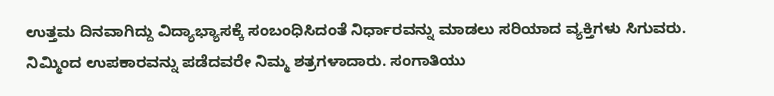ಉತ್ತಮ ದಿನವಾಗಿದ್ದು ವಿದ್ಯಾಭ್ಯಾಸಕ್ಕೆ ಸಂಬಂಧಿಸಿದಂತೆ ನಿರ್ಧಾರವನ್ನು ಮಾಡಲು ಸರಿಯಾದ ವ್ಯಕ್ತಿಗಳು ಸಿಗುವರು. ನಿಮ್ಮಿಂದ ಉಪಕಾರವನ್ನು ಪಡೆದವರೇ ನಿಮ್ಮ ಶತ್ರಗಳಾದಾರು. ಸಂಗಾತಿಯು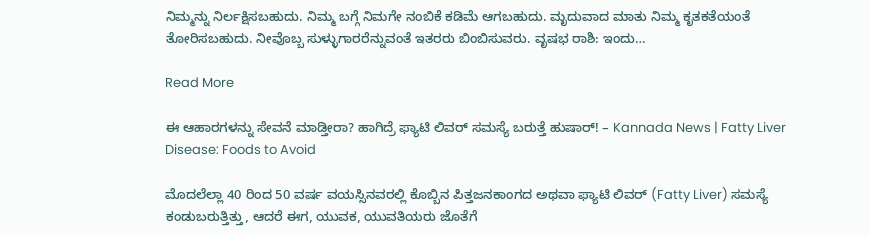ನಿಮ್ಮನ್ನು ನಿರ್ಲಕ್ಷಿಸಬಹುದು. ನಿಮ್ಮ ಬಗ್ಗೆ ನಿಮಗೇ ನಂಬಿಕೆ ಕಡಿಮೆ ಆಗಬಹುದು. ಮೃದುವಾದ ಮಾತು ನಿಮ್ಮ ಕೃತಕತೆಯಂತೆ ತೋರಿಸಬಹುದು. ನೀವೊಬ್ಬ ಸುಳ್ಳುಗಾರರೆನ್ನುವಂತೆ ಇತರರು ಬಿಂಬಿಸುವರು. ವೃಷಭ ರಾಶಿ: ಇಂದು…

Read More

ಈ ಆಹಾರಗಳನ್ನು ಸೇವನೆ ಮಾಡ್ತೀರಾ? ಹಾಗಿದ್ರೆ ಫ್ಯಾಟಿ ಲಿವರ್ ಸಮಸ್ಯೆ ಬರುತ್ತೆ ಹುಷಾರ್! – Kannada News | Fatty Liver Disease: Foods to Avoid

ಮೊದಲೆಲ್ಲಾ 40 ರಿಂದ 50 ವರ್ಷ ವಯಸ್ಸಿನವರಲ್ಲಿ ಕೊಬ್ಬಿನ ಪಿತ್ತಜನಕಾಂಗದ ಅಥವಾ ಫ್ಯಾಟಿ ಲಿವರ್ (Fatty Liver) ಸಮಸ್ಯೆ ಕಂಡುಬರುತ್ತಿತ್ತು, ಆದರೆ ಈಗ, ಯುವಕ, ಯುವತಿಯರು ಜೊತೆಗೆ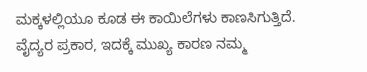ಮಕ್ಕಳಲ್ಲಿಯೂ ಕೂಡ ಈ ಕಾಯಿಲೆಗಳು ಕಾಣಸಿಗುತ್ತಿದೆ. ವೈದ್ಯರ ಪ್ರಕಾರ, ಇದಕ್ಕೆ ಮುಖ್ಯ ಕಾರಣ ನಮ್ಮ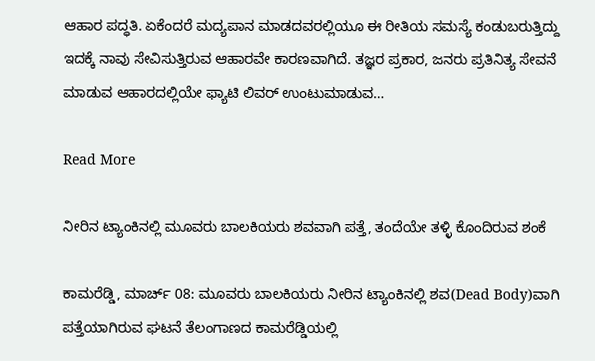ಆಹಾರ ಪದ್ಧತಿ. ಏಕೆಂದರೆ ಮದ್ಯಪಾನ ಮಾಡದವರಲ್ಲಿಯೂ ಈ ರೀತಿಯ ಸಮಸ್ಯೆ ಕಂಡುಬರುತ್ತಿದ್ದು ಇದಕ್ಕೆ ನಾವು ಸೇವಿಸುತ್ತಿರುವ ಆಹಾರವೇ ಕಾರಣವಾಗಿದೆ. ತಜ್ಞರ ಪ್ರಕಾರ, ಜನರು ಪ್ರತಿನಿತ್ಯ ಸೇವನೆ ಮಾಡುವ ಆಹಾರದಲ್ಲಿಯೇ ಫ್ಯಾಟಿ ಲಿವರ್ ಉಂಟುಮಾಡುವ…

Read More

ನೀರಿನ ಟ್ಯಾಂಕಿನಲ್ಲಿ ಮೂವರು ಬಾಲಕಿಯರು ಶವವಾಗಿ ಪತ್ತೆ, ತಂದೆಯೇ ತಳ್ಳಿ ಕೊಂದಿರುವ ಶಂಕೆ

ಕಾಮರೆಡ್ಡಿ, ಮಾರ್ಚ್ 08: ಮೂವರು ಬಾಲಕಿಯರು ನೀರಿನ ಟ್ಯಾಂಕಿನಲ್ಲಿ ಶವ(Dead Body)ವಾಗಿ ಪತ್ತೆಯಾಗಿರುವ ಘಟನೆ ತೆಲಂಗಾಣದ ಕಾಮರೆಡ್ಡಿಯಲ್ಲಿ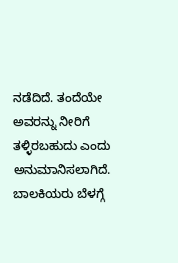ನಡೆದಿದೆ. ತಂದೆಯೇ ಅವರನ್ನು ನೀರಿಗೆ ತಳ್ಳಿರಬಹುದು ಎಂದು ಅನುಮಾನಿಸಲಾಗಿದೆ. ಬಾಲಕಿಯರು ಬೆಳಗ್ಗೆ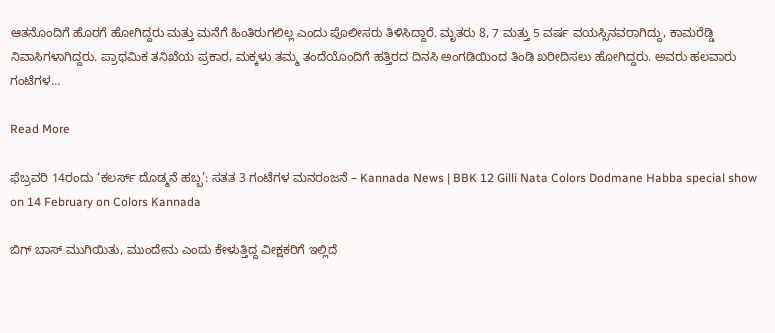ಆತನೊಂದಿಗೆ ಹೊರಗೆ ಹೋಗಿದ್ದರು ಮತ್ತು ಮನೆಗೆ ಹಿಂತಿರುಗಲಿಲ್ಲ ಎಂದು ಪೊಲೀಸರು ತಿಳಿಸಿದ್ದಾರೆ. ಮೃತರು 8, 7 ಮತ್ತು 5 ವರ್ಷ ವಯಸ್ಸಿನವರಾಗಿದ್ದು, ಕಾಮರೆಡ್ಡಿ ನಿವಾಸಿಗಳಾಗಿದ್ದರು. ಪ್ರಾಥಮಿಕ ತನಿಖೆಯ ಪ್ರಕಾರ, ಮಕ್ಕಳು ತಮ್ಮ ತಂದೆಯೊಂದಿಗೆ ಹತ್ತಿರದ ದಿನಸಿ ಅಂಗಡಿಯಿಂದ ತಿಂಡಿ ಖರೀದಿಸಲು ಹೋಗಿದ್ದರು. ಅವರು ಹಲವಾರು ಗಂಟೆಗಳ…

Read More

ಫೆಬ್ರವರಿ 14ರಂದು ‘ಕಲರ್ಸ್‌ ದೊಡ್ಮನೆ ಹಬ್ಬ’: ಸತತ 3 ಗಂಟೆಗಳ ಮನರಂಜನೆ – Kannada News | BBK 12 Gilli Nata Colors Dodmane Habba special show on 14 February on Colors Kannada

ಬಿಗ್ ಬಾಸ್ ಮುಗಿಯಿತು, ಮುಂದೇನು ಎಂದು ಕೇಳುತ್ತಿದ್ದ ವೀಕ್ಷಕರಿಗೆ ಇಲ್ಲಿದೆ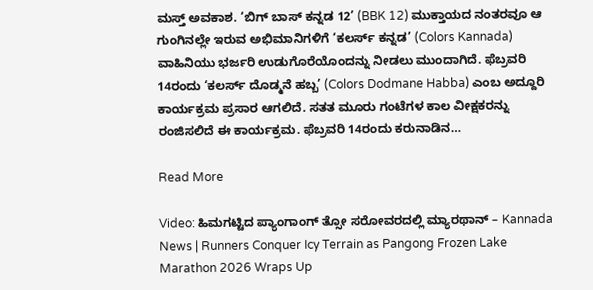ಮಸ್ತ್ ಅವಕಾಶ. ‘ಬಿಗ್ ಬಾಸ್ ಕನ್ನಡ 12’ (BBK 12) ಮುಕ್ತಾಯದ ನಂತರವೂ ಆ ಗುಂಗಿನಲ್ಲೇ ಇರುವ ಅಭಿಮಾನಿಗಳಿಗೆ ‘ಕಲರ್ಸ್ ಕನ್ನಡ’ (Colors Kannada) ವಾಹಿನಿಯು ಭರ್ಜರಿ ಉಡುಗೊರೆಯೊಂದನ್ನು ನೀಡಲು ಮುಂದಾಗಿದೆ. ಫೆಬ್ರವರಿ 14ರಂದು ‘ಕಲರ್ಸ್‌ ದೊಡ್ಮನೆ ಹಬ್ಬ’ (Colors Dodmane Habba) ಎಂಬ ಅದ್ದೂರಿ ಕಾರ್ಯಕ್ರಮ ಪ್ರಸಾರ ಆಗಲಿದೆ. ಸತತ ಮೂರು ಗಂಟೆಗಳ ಕಾಲ ವೀಕ್ಷಕರನ್ನು ರಂಜಿಸಲಿದೆ ಈ ಕಾರ್ಯಕ್ರಮ. ಫೆಬ್ರವರಿ 14ರಂದು ಕರುನಾಡಿನ…

Read More

Video: ಹಿಮಗಟ್ಟಿದ ಪ್ಯಾಂಗಾಂಗ್ ತ್ಸೋ ಸರೋವರದಲ್ಲಿ ಮ್ಯಾರಥಾನ್ – Kannada News | Runners Conquer Icy Terrain as Pangong Frozen Lake Marathon 2026 Wraps Up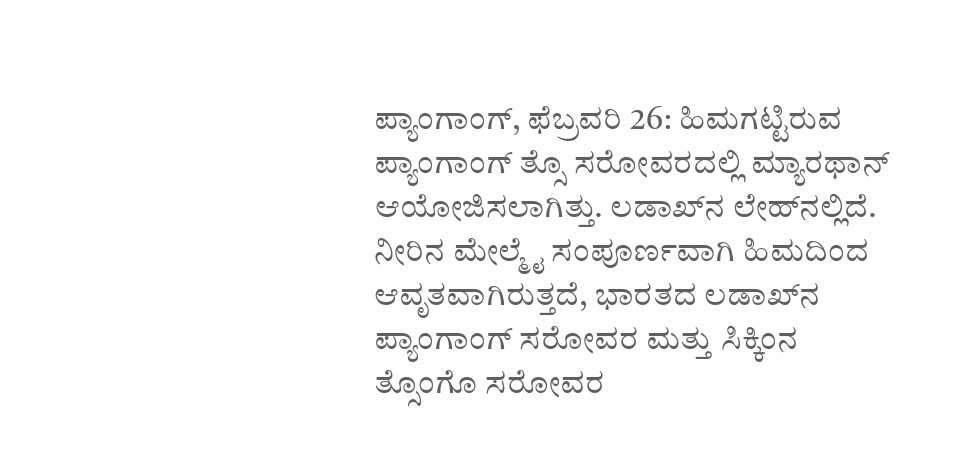ಪ್ಯಾಂಗಾಂಗ್, ಫೆಬ್ರವರಿ 26: ಹಿಮಗಟ್ಟಿರುವ ಪ್ಯಾಂಗಾಂಗ್ ತ್ಸೊ ಸರೋವರದಲ್ಲಿ ಮ್ಯಾರಥಾನ್ ಆಯೋಜಿಸಲಾಗಿತ್ತು. ಲಡಾಖ್‌ನ ಲೇಹ್‌ನಲ್ಲಿದೆ. ನೀರಿನ ಮೇಲ್ಮೈ ಸಂಪೂರ್ಣವಾಗಿ ಹಿಮದಿಂದ ಆವೃತವಾಗಿರುತ್ತದೆ, ಭಾರತದ ಲಡಾಖ್‌ನ ಪ್ಯಾಂಗಾಂಗ್ ಸರೋವರ ಮತ್ತು ಸಿಕ್ಕಿಂನ ತ್ಸೊಂಗೊ ಸರೋವರ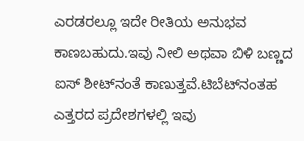ಎರಡರಲ್ಲೂ ಇದೇ ರೀತಿಯ ಅನುಭವ ಕಾಣಬಹುದು.ಇವು ನೀಲಿ ಅಥವಾ ಬಿಳಿ ಬಣ್ಣದ ಐಸ್ ಶೀಟ್‌ನಂತೆ ಕಾಣುತ್ತವೆ.ಟಿಬೆಟ್‌ನಂತಹ ಎತ್ತರದ ಪ್ರದೇಶಗಳಲ್ಲಿ ಇವು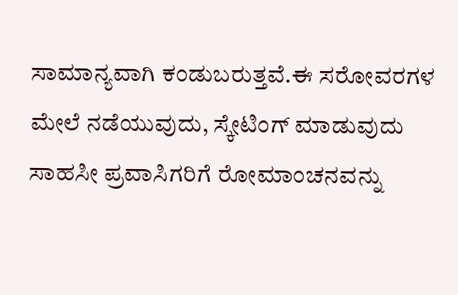ಸಾಮಾನ್ಯವಾಗಿ ಕಂಡುಬರುತ್ತವೆ.ಈ ಸರೋವರಗಳ ಮೇಲೆ ನಡೆಯುವುದು, ಸ್ಕೇಟಿಂಗ್ ಮಾಡುವುದು ಸಾಹಸೀ ಪ್ರವಾಸಿಗರಿಗೆ ರೋಮಾಂಚನವನ್ನು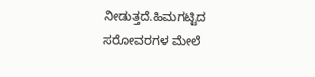ನೀಡುತ್ತದೆ.ಹಿಮಗಟ್ಟಿದ ಸರೋವರಗಳ ಮೇಲೆ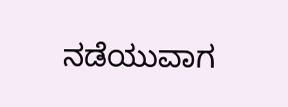ನಡೆಯುವಾಗ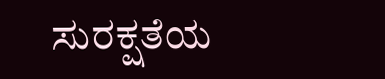ಸುರಕ್ಷತೆಯ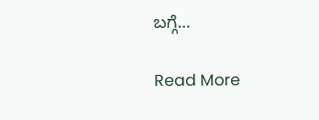ಬಗ್ಗೆ…

Read More